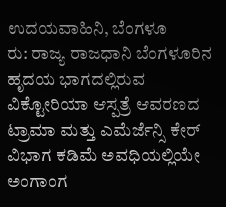ಉದಯವಾಹಿನಿ, ಬೆಂಗಳೂ
ರು: ರಾಜ್ಯ ರಾಜಧಾನಿ ಬೆಂಗಳೂರಿನ ಹೃದಯ ಭಾಗದಲ್ಲಿರುವ ವಿಕ್ಟೋರಿಯಾ ಆಸ್ಪತ್ರೆ ಆವರಣದ ಟ್ರಾಮಾ ಮತ್ತು ಎಮೆರ್ಜೆನ್ಸಿ ಕೇರ್ ವಿಭಾಗ ಕಡಿಮೆ ಅವಧಿಯಲ್ಲಿಯೇ ಅಂಗಾಂಗ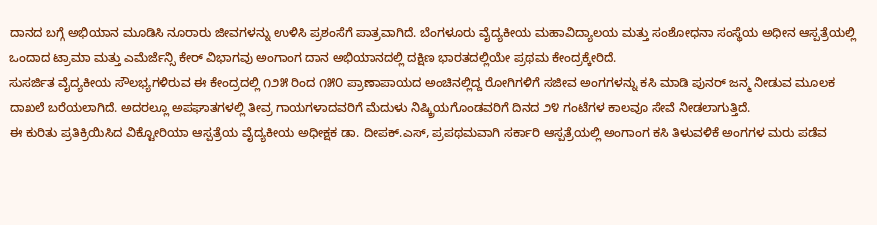ದಾನದ ಬಗ್ಗೆ ಅಭಿಯಾನ ಮೂಡಿಸಿ ನೂರಾರು ಜೀವಗಳನ್ನು ಉಳಿಸಿ ಪ್ರಶಂಸೆಗೆ ಪಾತ್ರವಾಗಿದೆ. ಬೆಂಗಳೂರು ವೈದ್ಯಕೀಯ ಮಹಾವಿದ್ಯಾಲಯ ಮತ್ತು ಸಂಶೋಧನಾ ಸಂಸ್ಥೆಯ ಅಧೀನ ಆಸ್ಪತ್ರೆಯಲ್ಲಿ ಒಂದಾದ ಟ್ರಾಮಾ ಮತ್ತು ಎಮೆರ್ಜೆನ್ಸಿ ಕೇರ್ ವಿಭಾಗವು ಅಂಗಾಂಗ ದಾನ ಅಭಿಯಾನದಲ್ಲಿ ದಕ್ಷಿಣ ಭಾರತದಲ್ಲಿಯೇ ಪ್ರಥಮ ಕೇಂದ್ರಕ್ಕೇರಿದೆ.
ಸುಸರ್ಜಿತ ವೈದ್ಯಕೀಯ ಸೌಲಭ್ಯಗಳಿರುವ ಈ ಕೇಂದ್ರದಲ್ಲಿ ೧೨೫ ರಿಂದ ೧೫೦ ಪ್ರಾಣಾಪಾಯದ ಅಂಚಿನಲ್ಲಿದ್ದ ರೋಗಿಗಳಿಗೆ ಸಜೀವ ಅಂಗಗಳನ್ನು ಕಸಿ ಮಾಡಿ ಪುನರ್ ಜನ್ಮ ನೀಡುವ ಮೂಲಕ ದಾಖಲೆ ಬರೆಯಲಾಗಿದೆ. ಅದರಲ್ಲೂ ಅಪಘಾತಗಳಲ್ಲಿ ತೀವ್ರ ಗಾಯಗಳಾದವರಿಗೆ ಮೆದುಳು ನಿಷ್ಕ್ರಿಯಗೊಂಡವರಿಗೆ ದಿನದ ೨೪ ಗಂಟೆಗಳ ಕಾಲವೂ ಸೇವೆ ನೀಡಲಾಗುತ್ತಿದೆ.
ಈ ಕುರಿತು ಪ್ರತಿಕ್ರಿಯಿಸಿದ ವಿಕ್ಟೋರಿಯಾ ಆಸ್ಪತ್ರೆಯ ವೈದ್ಯಕೀಯ ಅಧೀಕ್ಷಕ ಡಾ. ದೀಪಕ್.ಎಸ್, ಪ್ರಪಥಮವಾಗಿ ಸರ್ಕಾರಿ ಆಸ್ಪತ್ರೆಯಲ್ಲಿ ಅಂಗಾಂಗ ಕಸಿ ತಿಳುವಳಿಕೆ ಅಂಗಗಳ ಮರು ಪಡೆವ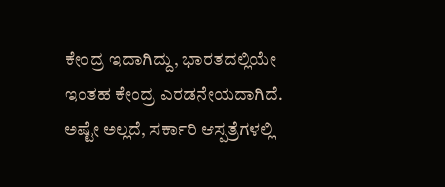ಕೇಂದ್ರ ಇದಾಗಿದ್ದು, ಭಾರತದಲ್ಲಿಯೇ ಇಂತಹ ಕೇಂದ್ರ ಎರಡನೇಯದಾಗಿದೆ. ಅಷ್ಟೇ ಅಲ್ಲದೆ, ಸರ್ಕಾರಿ ಆಸ್ಪತ್ರೆಗಳಲ್ಲಿ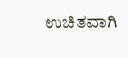ಉಚಿತವಾಗಿ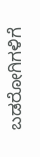ಬಡರೋಗಿಗಳಿಗೆ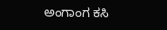ಅಂಗಾಂಗ ಕಸಿ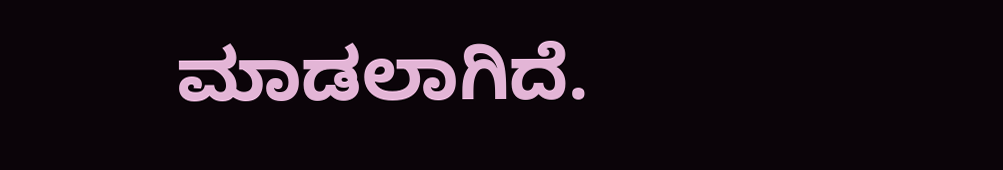ಮಾಡಲಾಗಿದೆ.